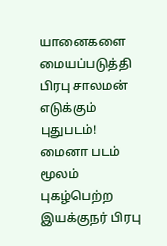யானைகளை மையப்படுத்தி பிரபு சாலமன் எடுக்கும் புதுபடம்!
மைனா படம் மூலம் புகழ்பெற்ற இயக்குநர் பிரபு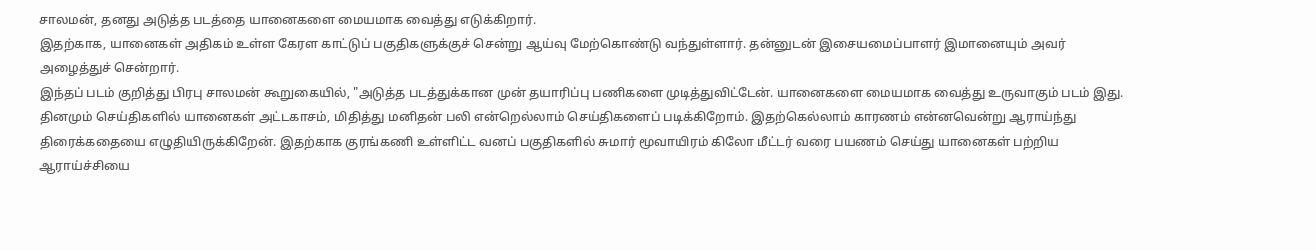சாலமன், தனது அடுத்த படத்தை யானைகளை மையமாக வைத்து எடுக்கிறார்.
இதற்காக, யானைகள் அதிகம் உள்ள கேரள காட்டுப் பகுதிகளுக்குச் சென்று ஆய்வு மேற்கொண்டு வந்துள்ளார். தன்னுடன் இசையமைப்பாளர் இமானையும் அவர் அழைத்துச் சென்றார்.
இந்தப் படம் குறித்து பிரபு சாலமன் கூறுகையில், "அடுத்த படத்துக்கான முன் தயாரிப்பு பணிகளை முடித்துவிட்டேன். யானைகளை மையமாக வைத்து உருவாகும் படம் இது.
தினமும் செய்திகளில் யானைகள் அட்டகாசம், மிதித்து மனிதன் பலி என்றெல்லாம் செய்திகளைப் படிக்கிறோம். இதற்கெல்லாம் காரணம் என்னவென்று ஆராய்ந்து திரைக்கதையை எழுதியிருக்கிறேன். இதற்காக குரங்கணி உள்ளிட்ட வனப் பகுதிகளில் சுமார் மூவாயிரம் கிலோ மீட்டர் வரை பயணம் செய்து யானைகள் பற்றிய ஆராய்ச்சியை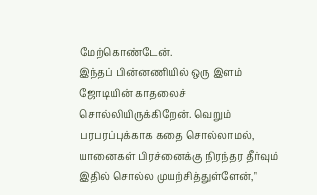மேற்கொண்டேன்.
இந்தப் பின்னணியில் ஒரு இளம் ஜோடியின் காதலைச் சொல்லியிருக்கிறேன். வெறும் பரபரப்புக்காக கதை சொல்லாமல், யானைகள் பிரச்னைக்கு நிரந்தர தீர்வும் இதில் சொல்ல முயற்சித்துள்ளேன்,"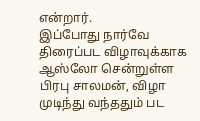என்றார்.
இப்போது நார்வே திரைப்பட விழாவுக்காக ஆஸ்லோ சென்றுள்ள பிரபு சாலமன், விழா முடிந்து வந்ததும் பட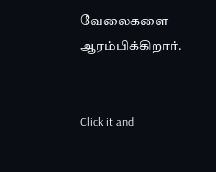வேலைகளை ஆரம்பிக்கிறார்.


Click it and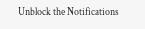Unblock the Notifications